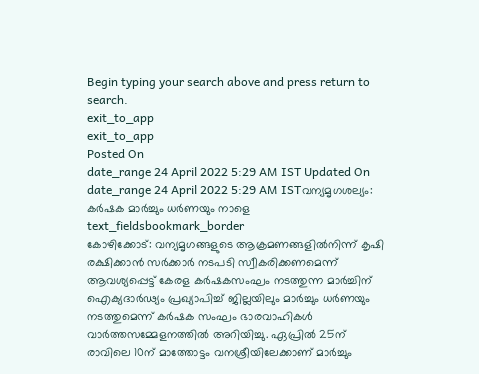Begin typing your search above and press return to search.
exit_to_app
exit_to_app
Posted On
date_range 24 April 2022 5:29 AM IST Updated On
date_range 24 April 2022 5:29 AM ISTവന്യമൃഗശല്യം: കർഷക മാർച്ചും ധർണയും നാളെ
text_fieldsbookmark_border
കോഴിക്കോട്: വന്യമൃഗങ്ങളുടെ ആക്രമണങ്ങളിൽനിന്ന് കൃഷി രക്ഷിക്കാൻ സർക്കാർ നടപടി സ്വീകരിക്കണമെന്ന് ആവശ്യപ്പെട്ട് കേരള കർഷകസംഘം നടത്തുന്ന മാർച്ചിന് ഐക്യദാർഢ്യം പ്രഖ്യാപിച്ച് ജില്ലയിലും മാർച്ചും ധർണയും നടത്തുമെന്ന് കർഷക സംഘം ഭാരവാഹികൾ വാർത്തസമ്മേളനത്തിൽ അറിയിച്ചു. ഏപ്രിൽ 25ന് രാവിലെ 10ന് മാത്തോട്ടം വനശ്രീയിലേക്കാണ് മാർച്ചും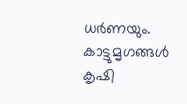ധർണയും. കാട്ടുമൃഗങ്ങൾ കൃഷി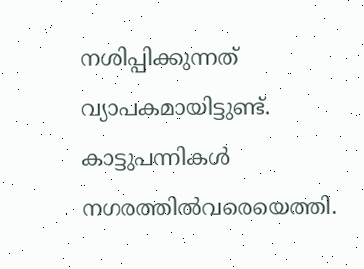നശിപ്പിക്കുന്നത് വ്യാപകമായിട്ടുണ്ട്. കാട്ടുപന്നികൾ നഗരത്തിൽവരെയെത്തി.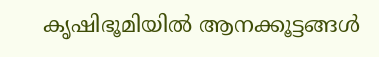കൃഷിഭൂമിയിൽ ആനക്കൂട്ടങ്ങൾ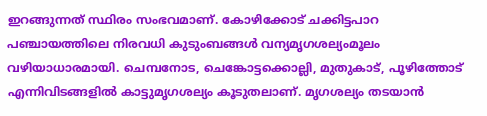ഇറങ്ങുന്നത് സ്ഥിരം സംഭവമാണ്. കോഴിക്കോട് ചക്കിട്ടപാറ പഞ്ചായത്തിലെ നിരവധി കുടുംബങ്ങൾ വന്യമൃഗശല്യംമൂലം വഴിയാധാരമായി. ചെമ്പനോട, ചെങ്കോട്ടക്കൊല്ലി, മുതുകാട്, പൂഴിത്തോട് എന്നിവിടങ്ങളിൽ കാട്ടുമൃഗശല്യം കൂടുതലാണ്. മൃഗശല്യം തടയാൻ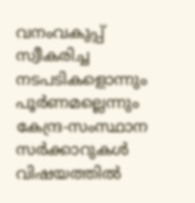വനംവകുപ്പ് സ്വീകരിച്ച നടപടികളൊന്നും പൂർണമല്ലെന്നും കേന്ദ്ര-സംസ്ഥാന സർക്കാറുകൾ വിഷയത്തിൽ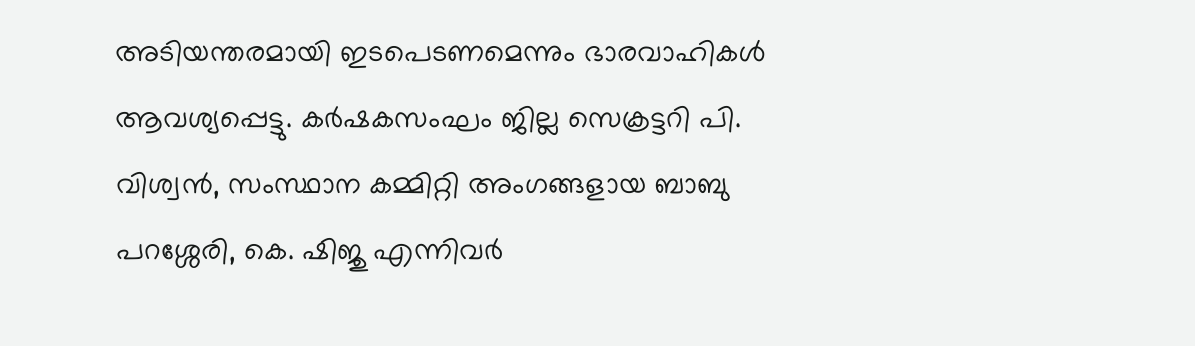അടിയന്തരമായി ഇടപെടണമെന്നും ഭാരവാഹികൾ ആവശ്യപ്പെട്ടു. കർഷകസംഘം ജില്ല സെക്രട്ടറി പി. വിശ്വൻ, സംസ്ഥാന കമ്മിറ്റി അംഗങ്ങളായ ബാബു പറശ്ശേരി, കെ. ഷിജു എന്നിവർ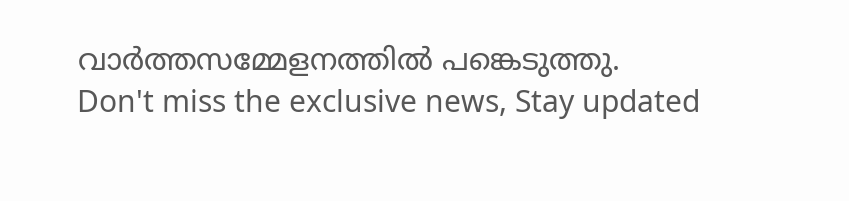വാർത്തസമ്മേളനത്തിൽ പങ്കെടുത്തു.
Don't miss the exclusive news, Stay updated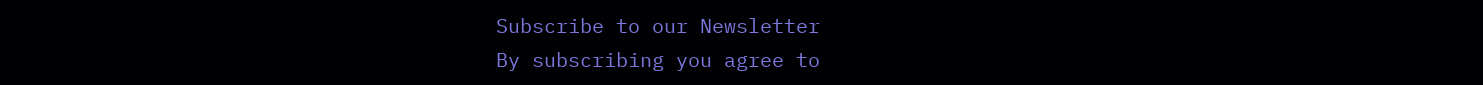Subscribe to our Newsletter
By subscribing you agree to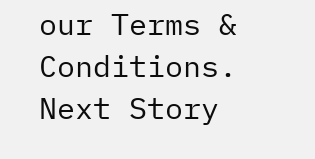our Terms & Conditions.
Next Story